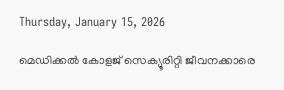Thursday, January 15, 2026

മെഡിക്കല്‍ കോളജ് സെക്യൂരിറ്റി ജീവനക്കാരെ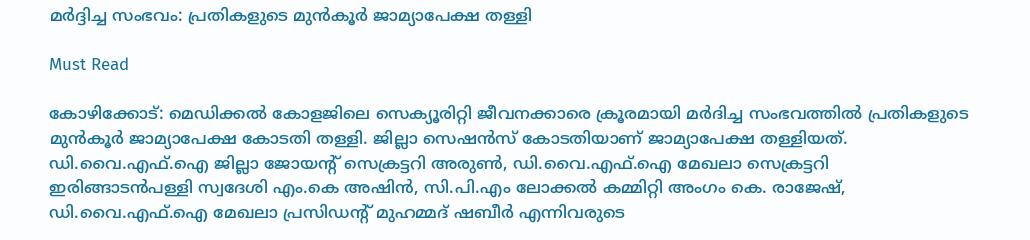മര്‍ദ്ദിച്ച സംഭവം: പ്രതികളുടെ മുന്‍കൂര്‍ ജാമ്യാപേക്ഷ തള്ളി

Must Read

കോഴിക്കോട്: മെഡിക്കല്‍ കോളജിലെ സെക്യൂരിറ്റി ജീവനക്കാരെ ക്രൂരമായി മര്‍ദിച്ച സംഭവത്തില്‍ പ്രതികളുടെ മുന്‍കൂര്‍ ജാമ്യാപേക്ഷ കോടതി തള്ളി. ജില്ലാ സെഷന്‍സ് കോടതിയാണ് ജാമ്യാപേക്ഷ തള്ളിയത്. ഡി.വൈ.എഫ്.ഐ ജില്ലാ ജോയന്റ് സെക്രട്ടറി അരുണ്‍, ഡി.വൈ.എഫ്.ഐ മേഖലാ സെക്രട്ടറി ഇരിങ്ങാടന്‍പള്ളി സ്വദേശി എം.കെ അഷിന്‍, സി.പി.എം ലോക്കല്‍ കമ്മിറ്റി അംഗം കെ. രാജേഷ്, ഡി.വൈ.എഫ്.ഐ മേഖലാ പ്രസിഡന്റ് മുഹമ്മദ് ഷബീര്‍ എന്നിവരുടെ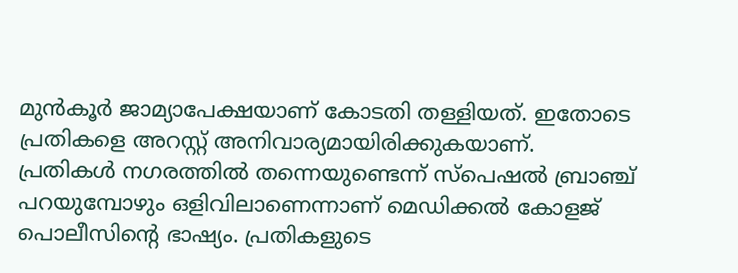മുന്‍കൂര്‍ ജാമ്യാപേക്ഷയാണ് കോടതി തള്ളിയത്. ഇതോടെ പ്രതികളെ അറസ്റ്റ് അനിവാര്യമായിരിക്കുകയാണ്. പ്രതികള്‍ നഗരത്തില്‍ തന്നെയുണ്ടെന്ന് സ്പെഷല്‍ ബ്രാഞ്ച് പറയുമ്പോഴും ഒളിവിലാണെന്നാണ് മെഡിക്കല്‍ കോളജ് പൊലീസിന്റെ ഭാഷ്യം. പ്രതികളുടെ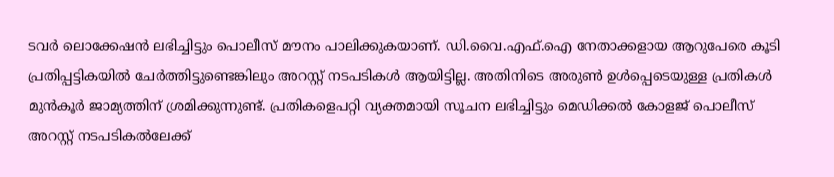ടവര്‍ ലൊക്കേഷന്‍ ലഭിച്ചിട്ടും പൊലീസ് മൗനം പാലിക്കുകയാണ്. ഡി.വൈ.എഫ്.ഐ നേതാക്കളായ ആറുപേരെ കൂടി പ്രതിപ്പട്ടികയില്‍ ചേര്‍ത്തിട്ടുണ്ടെങ്കിലും അറസ്റ്റ് നടപടികള്‍ ആയിട്ടില്ല. അതിനിടെ അരുണ്‍ ഉള്‍പ്പെടെയുള്ള പ്രതികള്‍ മുന്‍കൂര്‍ ജാമ്യത്തിന് ശ്രമിക്കുന്നുണ്ട്. പ്രതികളെപറ്റി വ്യക്തമായി സൂചന ലഭിച്ചിട്ടും മെഡിക്കല്‍ കോളജ് പൊലീസ് അറസ്റ്റ് നടപടികല്‍ലേക്ക്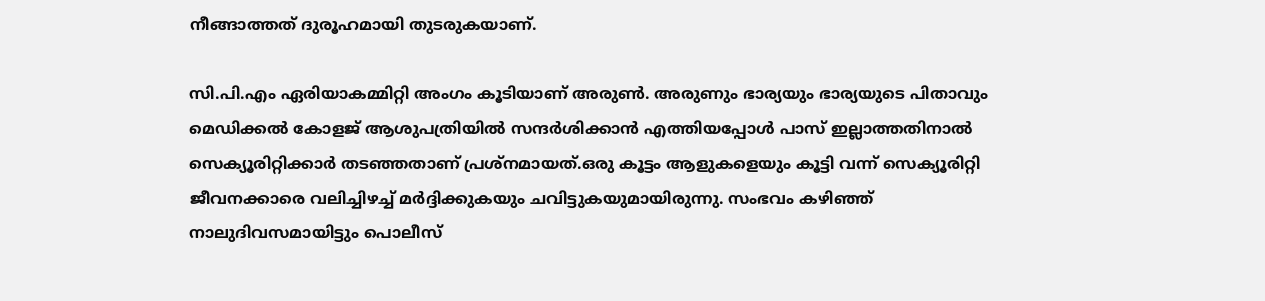നീങ്ങാത്തത് ദുരൂഹമായി തുടരുകയാണ്.

സി.പി.എം ഏരിയാകമ്മിറ്റി അംഗം കൂടിയാണ് അരുണ്‍. അരുണും ഭാര്യയും ഭാര്യയുടെ പിതാവും മെഡിക്കല്‍ കോളജ് ആശുപത്രിയില്‍ സന്ദര്‍ശിക്കാന്‍ എത്തിയപ്പോള്‍ പാസ് ഇല്ലാത്തതിനാല്‍ സെക്യൂരിറ്റിക്കാര്‍ തടഞ്ഞതാണ് പ്രശ്നമായത്.ഒരു കൂട്ടം ആളുകളെയും കൂട്ടി വന്ന് സെക്യൂരിറ്റി ജീവനക്കാരെ വലിച്ചിഴച്ച് മര്‍ദ്ദിക്കുകയും ചവിട്ടുകയുമായിരുന്നു. സംഭവം കഴിഞ്ഞ് നാലുദിവസമായിട്ടും പൊലീസ്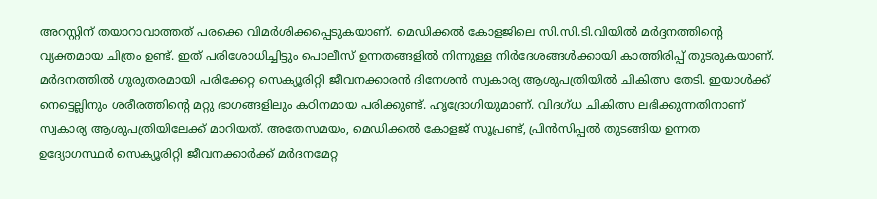അറസ്റ്റിന് തയാറാവാത്തത് പരക്കെ വിമര്‍ശിക്കപ്പെടുകയാണ്. മെഡിക്കല്‍ കോളജിലെ സി.സി.ടി.വിയില്‍ മര്‍ദ്ദനത്തിന്റെ വ്യക്തമായ ചിത്രം ഉണ്ട്. ഇത് പരിശോധിച്ചിട്ടും പൊലീസ് ഉന്നതങ്ങളില്‍ നിന്നുള്ള നിര്‍ദേശങ്ങള്‍ക്കായി കാത്തിരിപ്പ് തുടരുകയാണ്. മര്‍ദനത്തില്‍ ഗുരുതരമായി പരിക്കേറ്റ സെക്യൂരിറ്റി ജീവനക്കാരന്‍ ദിനേശന്‍ സ്വകാര്യ ആശുപത്രിയില്‍ ചികിത്സ തേടി. ഇയാള്‍ക്ക് നെട്ടെല്ലിനും ശരീരത്തിന്റെ മറ്റു ഭാഗങ്ങളിലും കഠിനമായ പരിക്കുണ്ട്. ഹൃദ്രോഗിയുമാണ്. വിദഗ്ധ ചികിത്സ ലഭിക്കുന്നതിനാണ് സ്വകാര്യ ആശുപത്രിയിലേക്ക് മാറിയത്. അതേസമയം, മെഡിക്കല്‍ കോളജ് സൂപ്രണ്ട്, പ്രിന്‍സിപ്പല്‍ തുടങ്ങിയ ഉന്നത ഉദ്യോഗസ്ഥര്‍ സെക്യൂരിറ്റി ജീവനക്കാര്‍ക്ക് മര്‍ദനമേറ്റ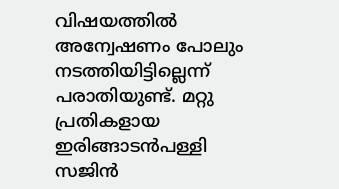വിഷയത്തില്‍ അന്വേഷണം പോലും നടത്തിയിട്ടില്ലെന്ന് പരാതിയുണ്ട്. മറ്റു പ്രതികളായ ഇരിങ്ങാടന്‍പള്ളി സജിന്‍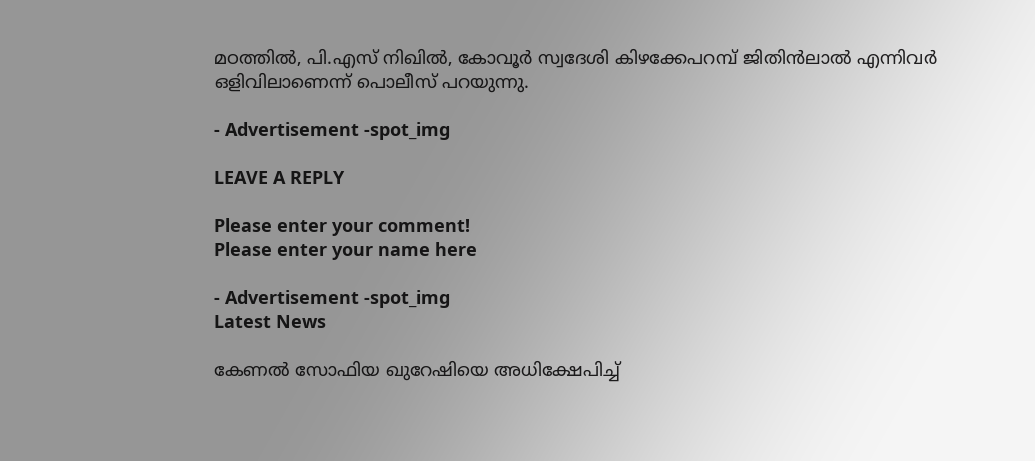മഠത്തില്‍, പി.എസ് നിഖില്‍, കോവൂര്‍ സ്വദേശി കിഴക്കേപറമ്പ് ജിതിന്‍ലാല്‍ എന്നിവര്‍ ഒളിവിലാണെന്ന് പൊലീസ് പറയുന്നു.

- Advertisement -spot_img

LEAVE A REPLY

Please enter your comment!
Please enter your name here

- Advertisement -spot_img
Latest News

കേണൽ സോഫിയ ഖുറേഷിയെ അധിക്ഷേപിച്ച്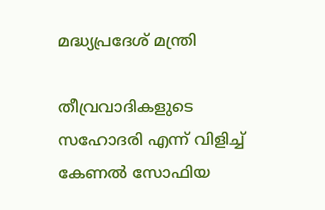മദ്ധ്യപ്രദേശ് മന്ത്രി

തീവ്രവാദികളുടെ സഹോദരി എന്ന് വിളിച്ച് കേണൽ സോഫിയ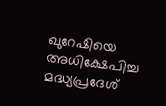ഖുറേഷിയെ അധിക്ഷേപിച്ച മദ്ധ്യപ്രദേശ്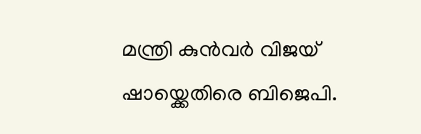മന്ത്രി കുൻവർ വിജയ് ഷായ്ക്കെതിരെ ബിജെപി.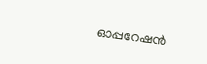ഓപ്പറേഷൻ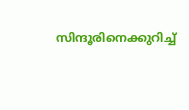സിന്ദൂരിനെക്കുറിച്ച്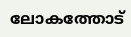ലോകത്തോട്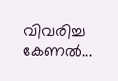വിവരിച്ച കേണൽ...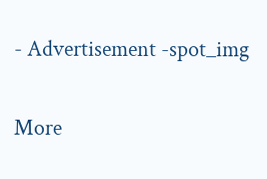- Advertisement -spot_img

More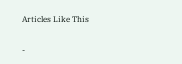Articles Like This

-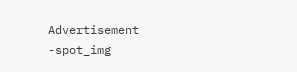Advertisement -spot_img